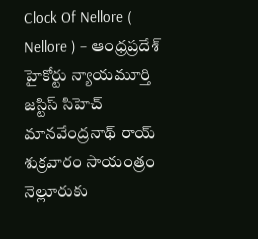Clock Of Nellore ( Nellore ) – ఆంధ్రప్రదేశ్ హైకోర్టు న్యాయమూర్తి జస్టిస్ సిహెచ్ మానవేంద్రనాథ్ రాయ్ శుక్రవారం సాయంత్రం నెల్లూరుకు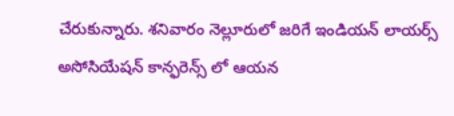చేరుకున్నారు. శనివారం నెల్లూరులో జరిగే ఇండియన్ లాయర్స్ అసోసియేషన్ కాన్ఫరెన్స్ లో ఆయన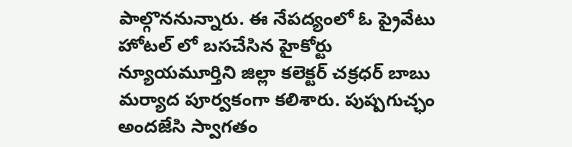పాల్గొననున్నారు. ఈ నేపద్యంలో ఓ ప్రైవేటు హోటల్ లో బసచేసిన హైకోర్టు న్యూయమూర్తిని జిల్లా కలెక్టర్ చక్రధర్ బాబు మర్యాద పూర్వకంగా కలిశారు. పుష్పగుచ్ఛం అందజేసి స్వాగతం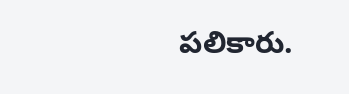పలికారు.